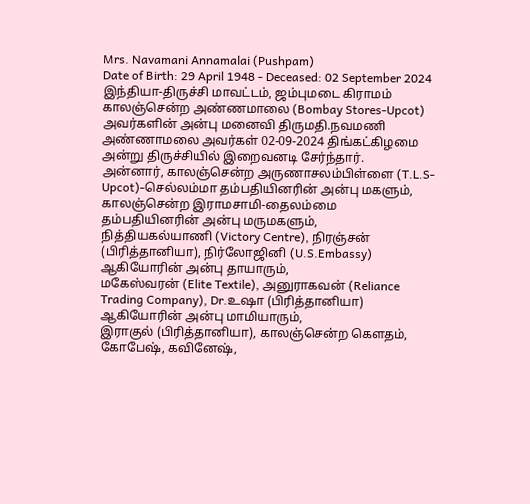Mrs. Navamani Annamalai (Pushpam)
Date of Birth: 29 April 1948 - Deceased: 02 September 2024
இந்தியா-திருச்சி மாவட்டம், ஜம்புமடை கிராமம் காலஞ்சென்ற அண்ணமாலை (Bombay Stores-Upcot) அவர்களின் அன்பு மனைவி திருமதி.நவமணி அண்ணாமலை அவர்கள் 02-09-2024 திங்கட்கிழமை அன்று திருச்சியில் இறைவனடி சேர்ந்தார்.
அன்னார், காலஞ்சென்ற அருணாசலம்பிள்ளை (T.L.S-Upcot)-செல்லம்மா தம்பதியினரின் அன்பு மகளும்,
காலஞ்சென்ற இராமசாமி-தைலம்மை தம்பதியினரின் அன்பு மருமகளும்,
நித்தியகல்யாணி (Victory Centre), நிரஞ்சன் (பிரித்தானியா), நிர்லோஜினி (U.S.Embassy) ஆகியோரின் அன்பு தாயாரும்,
மகேஸ்வரன் (Elite Textile), அனுராகவன் (Reliance Trading Company), Dr.உஷா (பிரித்தானியா) ஆகியோரின் அன்பு மாமியாரும்,
இராகுல் (பிரித்தானியா), காலஞ்சென்ற கௌதம், கோபேஷ், கவினேஷ்,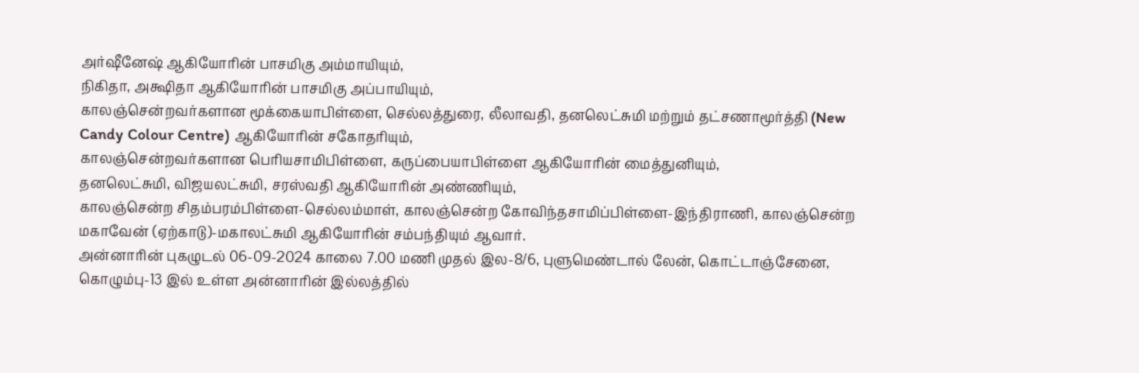அர்ஷீனேஷ் ஆகியோரின் பாசமிகு அம்மாயியும்,
நிகிதா, அக்ஷிதா ஆகியோரின் பாசமிகு அப்பாயியும்,
காலஞ்சென்றவர்களான மூக்கையாபிள்ளை, செல்லத்துரை, லீலாவதி, தனலெட்சுமி மற்றும் தட்சணாமூர்த்தி (New Candy Colour Centre) ஆகியோரின் சகோதரியும்,
காலஞ்சென்றவர்களான பெரியசாமிபிள்ளை, கருப்பையாபிள்ளை ஆகியோரின் மைத்துனியும்,
தனலெட்சுமி, விஜயலட்சுமி, சரஸ்வதி ஆகியோரின் அண்ணியும்,
காலஞ்சென்ற சிதம்பரம்பிள்ளை-செல்லம்மாள், காலஞ்சென்ற கோவிந்தசாமிப்பிள்ளை-இந்திராணி, காலஞ்சென்ற மகாவேன் (ஏற்காடு)-மகாலட்சுமி ஆகியோரின் சம்பந்தியும் ஆவார்.
அன்னாரின் புகழுடல் 06-09-2024 காலை 7.00 மணி முதல் இல-8/6, புளுமெண்டால் லேன், கொட்டாஞ்சேனை, கொழும்பு-13 இல் உள்ள அன்னாரின் இல்லத்தில்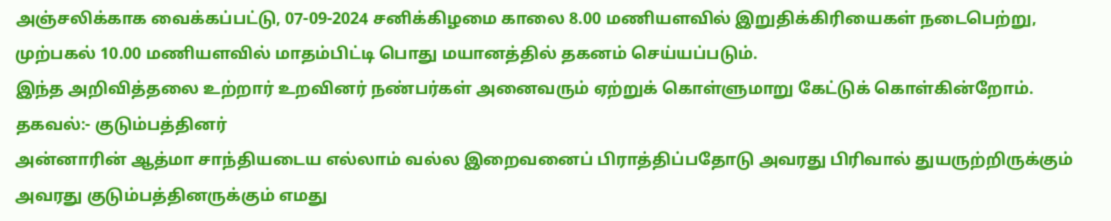அஞ்சலிக்காக வைக்கப்பட்டு, 07-09-2024 சனிக்கிழமை காலை 8.00 மணியளவில் இறுதிக்கிரியைகள் நடைபெற்று, முற்பகல் 10.00 மணியளவில் மாதம்பிட்டி பொது மயானத்தில் தகனம் செய்யப்படும்.
இந்த அறிவித்தலை உற்றார் உறவினர் நண்பர்கள் அனைவரும் ஏற்றுக் கொள்ளுமாறு கேட்டுக் கொள்கின்றோம்.
தகவல்:- குடும்பத்தினர்
அன்னாரின் ஆத்மா சாந்தியடைய எல்லாம் வல்ல இறைவனைப் பிராத்திப்பதோடு அவரது பிரிவால் துயருற்றிருக்கும் அவரது குடும்பத்தினருக்கும் எமது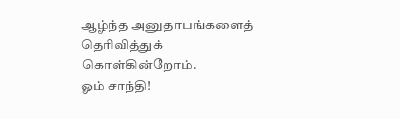ஆழ்ந்த அனுதாபங்களைத் தெரிவித்துக் கொள்கின்றோம்.
ஓம் சாந்தி!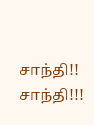சாந்தி!! சாந்தி!!!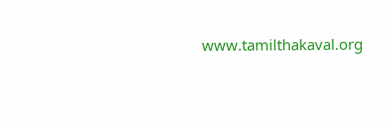www.tamilthakaval.org